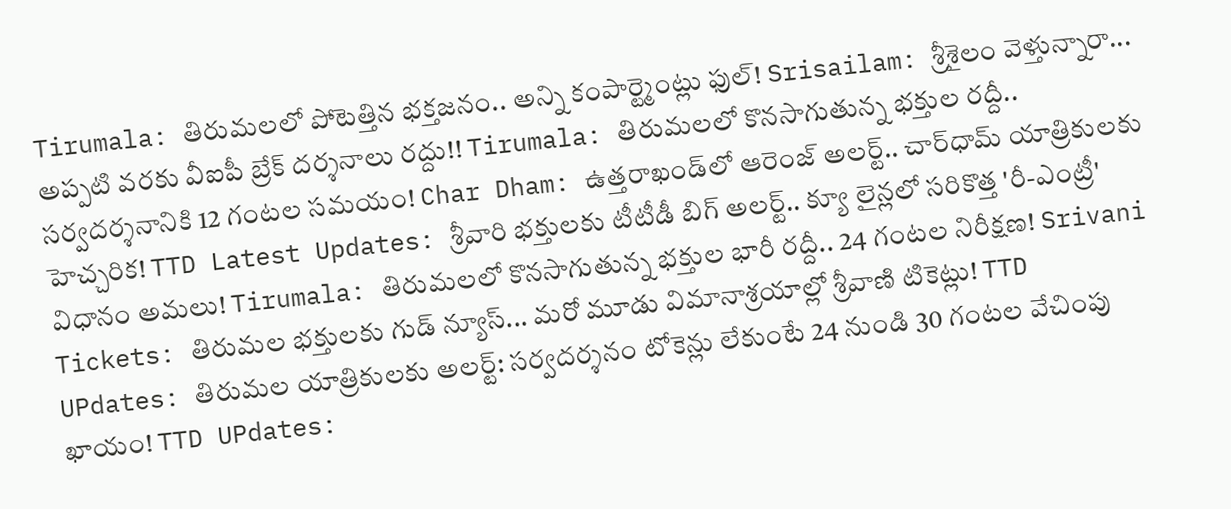Tirumala: తిరుమలలో పోటెత్తిన భక్తజనం.. అన్ని కంపార్ట్మెంట్లు ఫుల్! Srisailam: శ్రీశైలం వెళ్తున్నారా... అప్పటి వరకు వీఐపీ బ్రేక్ దర్శనాలు రద్దు!! Tirumala: తిరుమలలో కొనసాగుతున్న భక్తుల రద్దీ.. సర్వదర్శనానికి 12 గంటల సమయం! Char Dham: ఉత్తరాఖండ్‌లో ఆరెంజ్ అలర్ట్.. చార్‌ధామ్ యాత్రికులకు హెచ్చరిక! TTD Latest Updates: శ్రీవారి భక్తులకు టీటీడీ బిగ్ అలర్ట్.. క్యూ లైన్లలో సరికొత్త 'రీ-ఎంట్రీ' విధానం అమలు! Tirumala: తిరుమలలో కొనసాగుతున్న భక్తుల భారీ రద్దీ.. 24 గంటల నిరీక్షణ! Srivani Tickets: తిరుమల భక్తులకు గుడ్ న్యూస్... మరో మూడు విమానాశ్రయాల్లో శ్రీవాణి టికెట్లు! TTD UPdates: తిరుమల యాత్రికులకు అలర్ట్: సర్వదర్శనం టోకెన్లు లేకుంటే 24 నుండి 30 గంటల వేచింపు ఖాయం! TTD UPdates: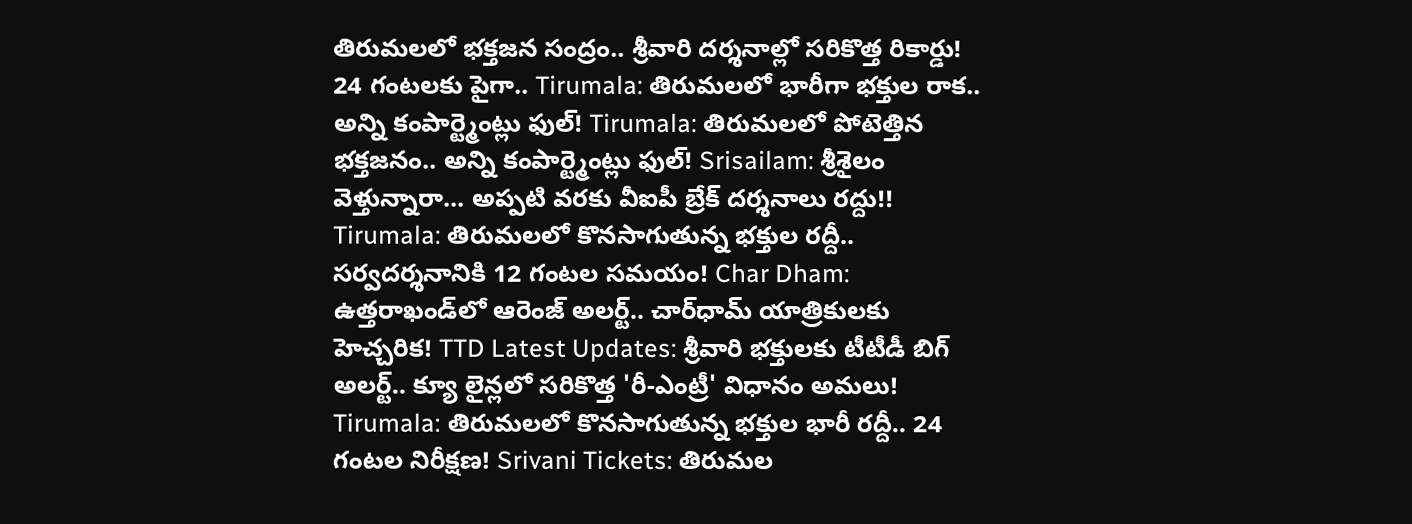తిరుమలలో భక్తజన సంద్రం.. శ్రీవారి దర్శనాల్లో సరికొత్త రికార్డు! 24 గంటలకు పైగా.. Tirumala: తిరుమలలో భారీగా భక్తుల రాక.. అన్ని కంపార్ట్మెంట్లు ఫుల్! Tirumala: తిరుమలలో పోటెత్తిన భక్తజనం.. అన్ని కంపార్ట్మెంట్లు ఫుల్! Srisailam: శ్రీశైలం వెళ్తున్నారా... అప్పటి వరకు వీఐపీ బ్రేక్ దర్శనాలు రద్దు!! Tirumala: తిరుమలలో కొనసాగుతున్న భక్తుల రద్దీ.. సర్వదర్శనానికి 12 గంటల సమయం! Char Dham: ఉత్తరాఖండ్‌లో ఆరెంజ్ అలర్ట్.. చార్‌ధామ్ యాత్రికులకు హెచ్చరిక! TTD Latest Updates: శ్రీవారి భక్తులకు టీటీడీ బిగ్ అలర్ట్.. క్యూ లైన్లలో సరికొత్త 'రీ-ఎంట్రీ' విధానం అమలు! Tirumala: తిరుమలలో కొనసాగుతున్న భక్తుల భారీ రద్దీ.. 24 గంటల నిరీక్షణ! Srivani Tickets: తిరుమల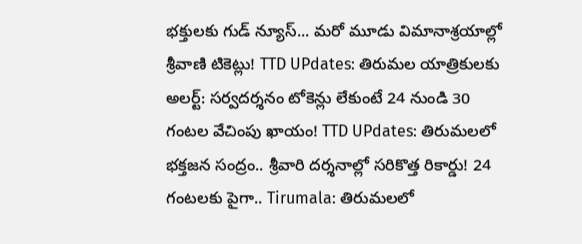భక్తులకు గుడ్ న్యూస్... మరో మూడు విమానాశ్రయాల్లో శ్రీవాణి టికెట్లు! TTD UPdates: తిరుమల యాత్రికులకు అలర్ట్: సర్వదర్శనం టోకెన్లు లేకుంటే 24 నుండి 30 గంటల వేచింపు ఖాయం! TTD UPdates: తిరుమలలో భక్తజన సంద్రం.. శ్రీవారి దర్శనాల్లో సరికొత్త రికార్డు! 24 గంటలకు పైగా.. Tirumala: తిరుమలలో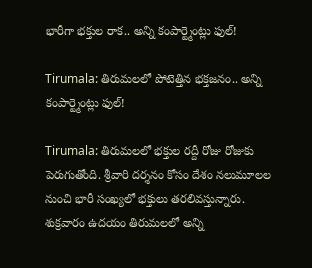భారీగా భక్తుల రాక.. అన్ని కంపార్ట్మెంట్లు ఫుల్!

Tirumala: తిరుమలలో పోటెత్తిన భక్తజనం.. అన్ని కంపార్ట్మెంట్లు ఫుల్!

Tirumala: తిరుమలలో భక్తుల రద్దీ రోజు రోజుకు పెరుగుతోంది. శ్రీవారి దర్శనం కోసం దేశం నలుమూలల నుంచి భారీ సంఖ్యలో భక్తులు తరలివస్తున్నారు. శుక్రవారం ఉదయం తిరుమలలో అన్ని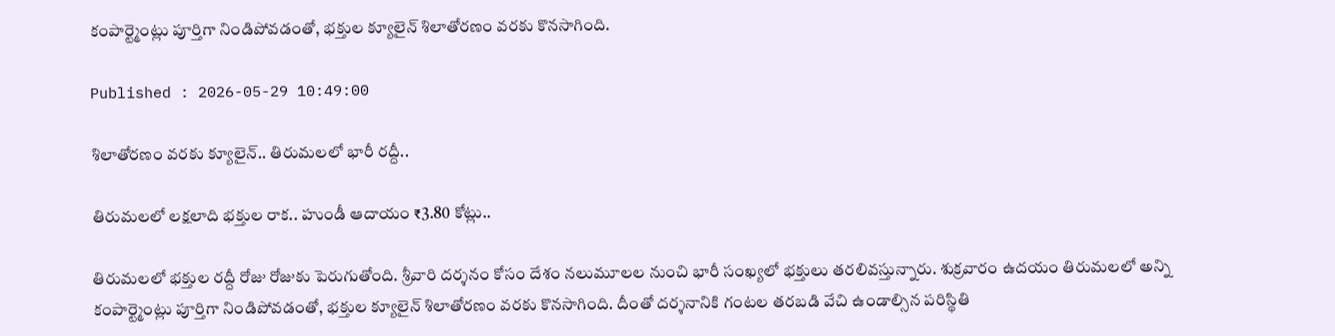కంపార్ట్మెంట్లు పూర్తిగా నిండిపోవడంతో, భక్తుల క్యూలైన్ శిలాతోరణం వరకు కొనసాగింది.

Published : 2026-05-29 10:49:00

శిలాతోరణం వరకు క్యూలైన్.. తిరుమలలో భారీ రద్దీ..

తిరుమలలో లక్షలాది భక్తుల రాక.. హుండీ ఆదాయం ₹3.80 కోట్లు..

తిరుమలలో భక్తుల రద్దీ రోజు రోజుకు పెరుగుతోంది. శ్రీవారి దర్శనం కోసం దేశం నలుమూలల నుంచి భారీ సంఖ్యలో భక్తులు తరలివస్తున్నారు. శుక్రవారం ఉదయం తిరుమలలో అన్ని కంపార్ట్మెంట్లు పూర్తిగా నిండిపోవడంతో, భక్తుల క్యూలైన్ శిలాతోరణం వరకు కొనసాగింది. దీంతో దర్శనానికి గంటల తరబడి వేచి ఉండాల్సిన పరిస్థితి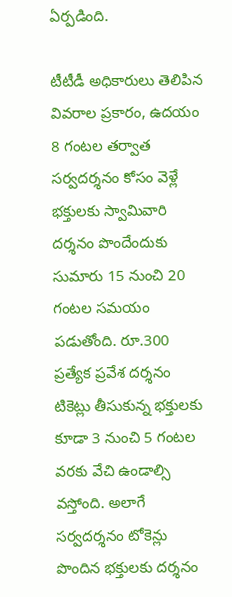ఏర్పడింది.

టీటీడీ అధికారులు తెలిపిన వివరాల ప్రకారం, ఉదయం 8 గంటల తర్వాత సర్వదర్శనం కోసం వెళ్లే భక్తులకు స్వామివారి దర్శనం పొందేందుకు సుమారు 15 నుంచి 20 గంటల సమయం పడుతోంది. రూ.300 ప్రత్యేక ప్రవేశ దర్శనం టికెట్లు తీసుకున్న భక్తులకు కూడా 3 నుంచి 5 గంటల వరకు వేచి ఉండాల్సి వస్తోంది. అలాగే సర్వదర్శనం టోకెన్లు పొందిన భక్తులకు దర్శనం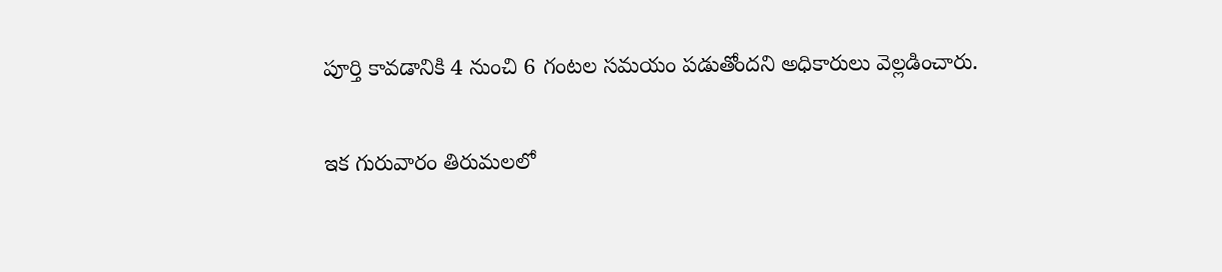పూర్తి కావడానికి 4 నుంచి 6 గంటల సమయం పడుతోందని అధికారులు వెల్లడించారు.

ఇక గురువారం తిరుమలలో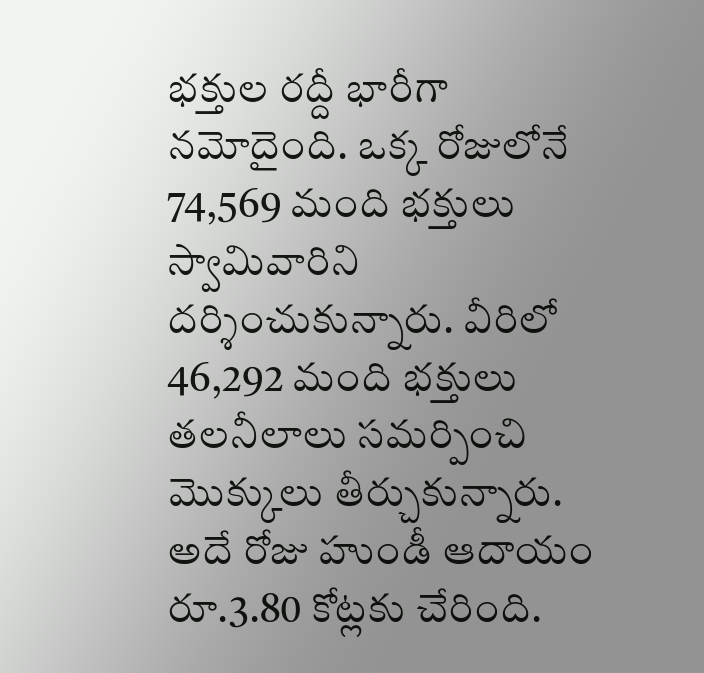భక్తుల రద్దీ భారీగా నమోదైంది. ఒక్క రోజులోనే 74,569 మంది భక్తులు స్వామివారిని దర్శించుకున్నారు. వీరిలో 46,292 మంది భక్తులు తలనీలాలు సమర్పించి మొక్కులు తీర్చుకున్నారు. అదే రోజు హుండీ ఆదాయం రూ.3.80 కోట్లకు చేరింది.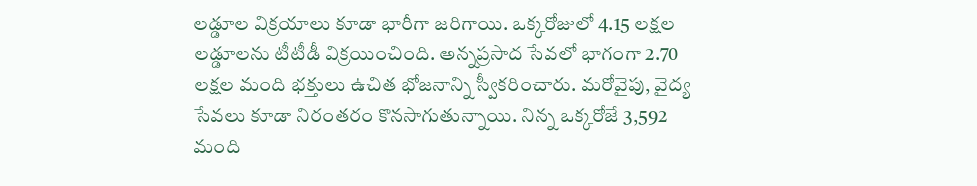లడ్డూల విక్రయాలు కూడా భారీగా జరిగాయి. ఒక్కరోజులో 4.15 లక్షల లడ్డూలను టీటీడీ విక్రయించింది. అన్నప్రసాద సేవలో భాగంగా 2.70 లక్షల మంది భక్తులు ఉచిత భోజనాన్ని స్వీకరించారు. మరోవైపు, వైద్య సేవలు కూడా నిరంతరం కొనసాగుతున్నాయి. నిన్న ఒక్కరోజే 3,592 మంది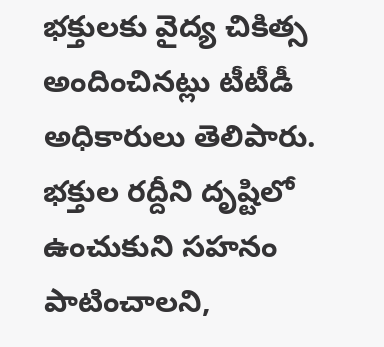భక్తులకు వైద్య చికిత్స అందించినట్లు టీటీడీ అధికారులు తెలిపారు. భక్తుల రద్దీని దృష్టిలో ఉంచుకుని సహనం పాటించాలని,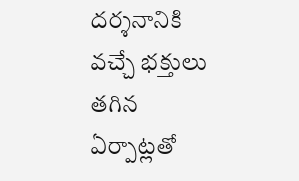దర్శనానికి వచ్చే భక్తులు తగిన ఏర్పాట్లతో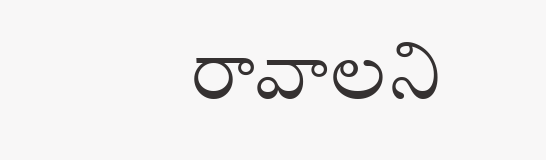రావాలని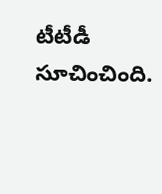టీటీడీ సూచించింది.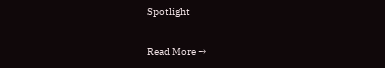Spotlight

Read More →